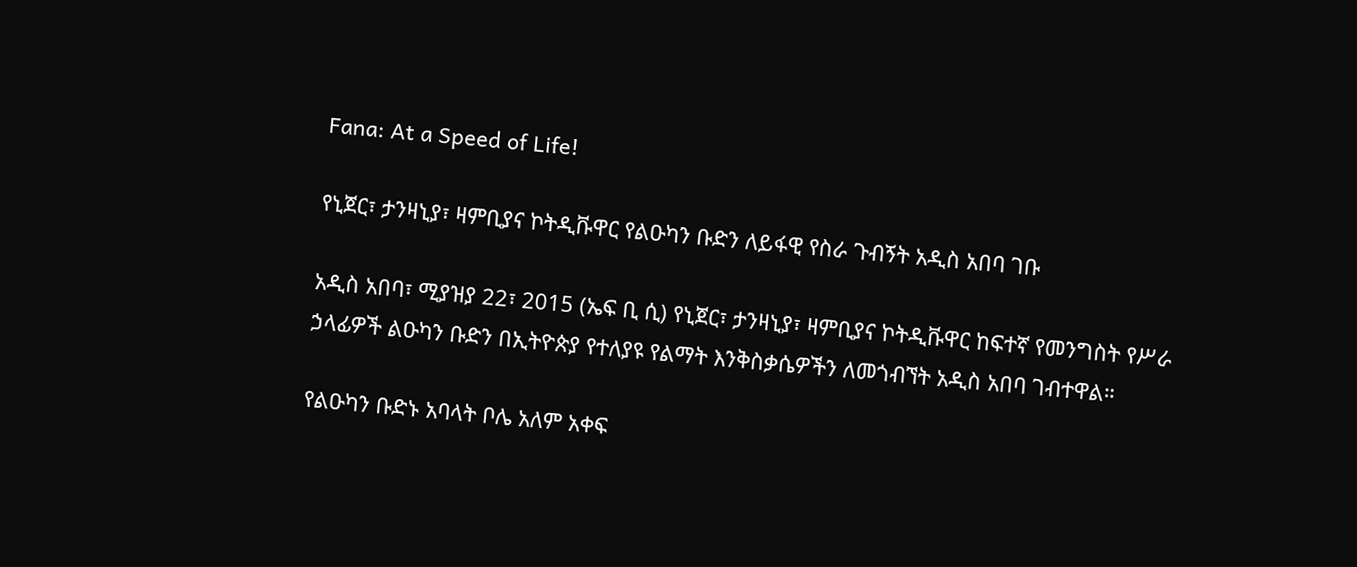Fana: At a Speed of Life!

የኒጀር፣ ታንዛኒያ፣ ዛምቢያና ኮትዲቩዋር የልዑካን ቡድን ለይፋዊ የስራ ጉብኝት አዲስ አበባ ገቡ

አዲስ አበባ፣ ሚያዝያ 22፣ 2015 (ኤፍ ቢ ሲ) የኒጀር፣ ታንዛኒያ፣ ዛምቢያና ኮትዲቩዋር ከፍተኛ የመንግስት የሥራ ኃላፊዎች ልዑካን ቡድን በኢትዮጵያ የተለያዩ የልማት እንቅስቃሴዎችን ለመጎብኘት አዲስ አበባ ገብተዋል።

የልዑካን ቡድኑ አባላት ቦሌ አለም አቀፍ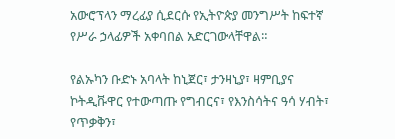አውሮፕላን ማረፊያ ሲደርሱ የኢትዮጵያ መንግሥት ከፍተኛ የሥራ ኃላፊዎች አቀባበል አድርገውላቸዋል።

የልኡካን ቡድኑ አባላት ከኒጀር፣ ታንዛኒያ፣ ዛምቢያና ኮትዲቩዋር የተውጣጡ የግብርና፣ የእንስሳትና ዓሳ ሃብት፣ የጥቃቅን፣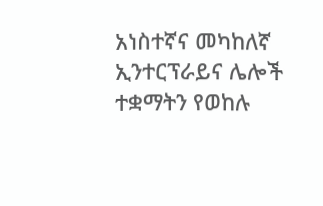አነስተኛና መካከለኛ ኢንተርፕራይና ሌሎች ተቋማትን የወከሉ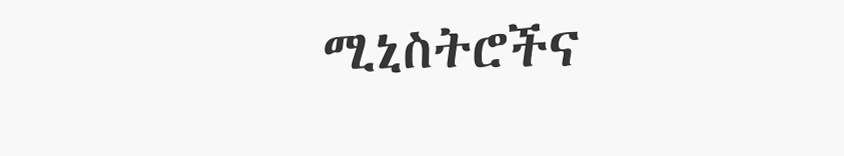ሚኒስትሮችና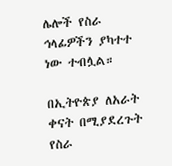ሌሎች የስራ ኅላፊዎችን ያካተተ ነው ተብሏል።

በኢትዮጵያ ለአራት ቀናት በሚያደረጉት የስራ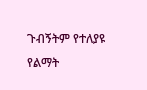ጉብኝትም የተለያዩ የልማት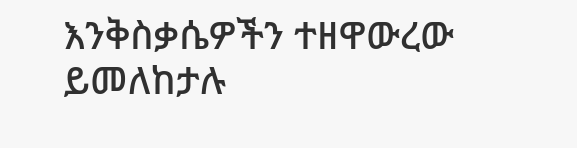እንቅስቃሴዎችን ተዘዋውረው ይመለከታሉ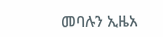መባሉን ኢዜአ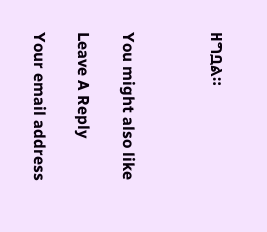ዘግቧል።



You might also like

Leave A Reply

Your email address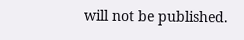will not be published.